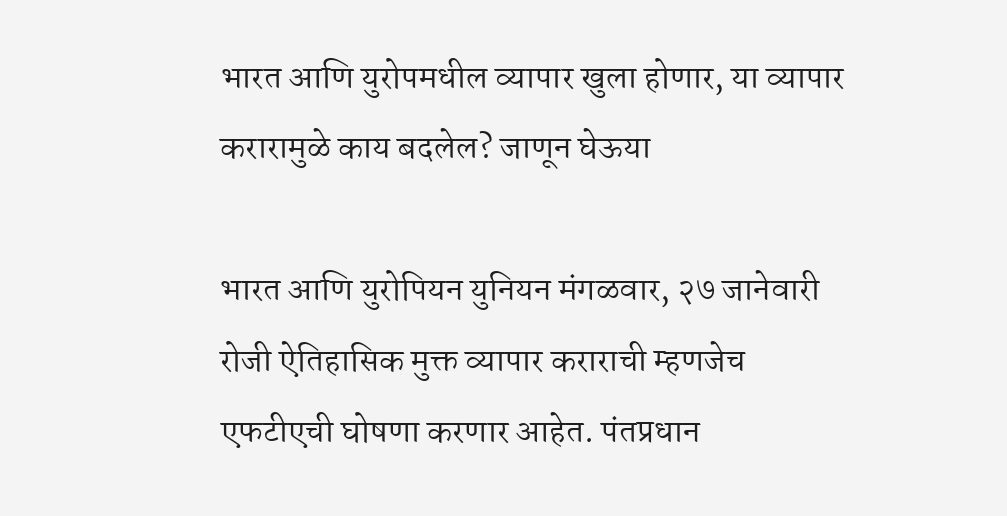भारत आणि युरोपमधील व्यापार खुला होणार, या व्यापार करारामुळे काय बदलेल? जाणून घेऊया

भारत आणि युरोपियन युनियन मंगळवार, २७ जानेवारी रोजी ऐतिहासिक मुक्त व्यापार कराराची म्हणजेच एफटीएची घोषणा करणार आहेत. पंतप्रधान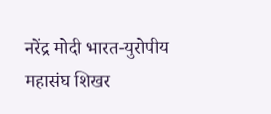नरेंद्र मोदी भारत-युरोपीय महासंघ शिखर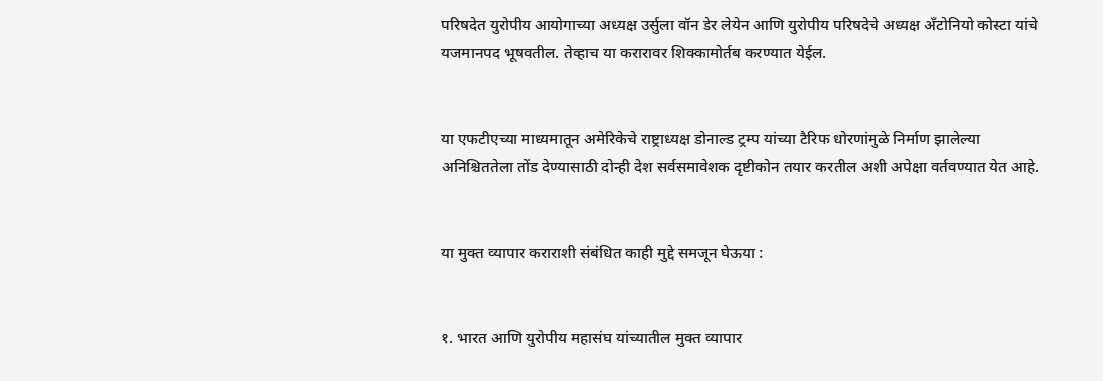परिषदेत युरोपीय आयोगाच्या अध्यक्ष उर्सुला वॉन डेर लेयेन आणि युरोपीय परिषदेचे अध्यक्ष अँटोनियो कोस्टा यांचे यजमानपद भूषवतील. तेव्हाच या करारावर शिक्कामोर्तब करण्यात येईल.


या एफटीएच्या माध्यमातून अमेरिकेचे राष्ट्राध्यक्ष डोनाल्ड ट्रम्प यांच्या टैरिफ धोरणांमुळे निर्माण झालेल्या अनिश्चिततेला तोंड देण्यासाठी दोन्ही देश सर्वसमावेशक दृष्टीकोन तयार करतील अशी अपेक्षा वर्तवण्यात येत आहे.


या मुक्त व्यापार कराराशी संबंधित काही मुद्दे समजून घेऊया :


१. भारत आणि युरोपीय महासंघ यांच्यातील मुक्त व्यापार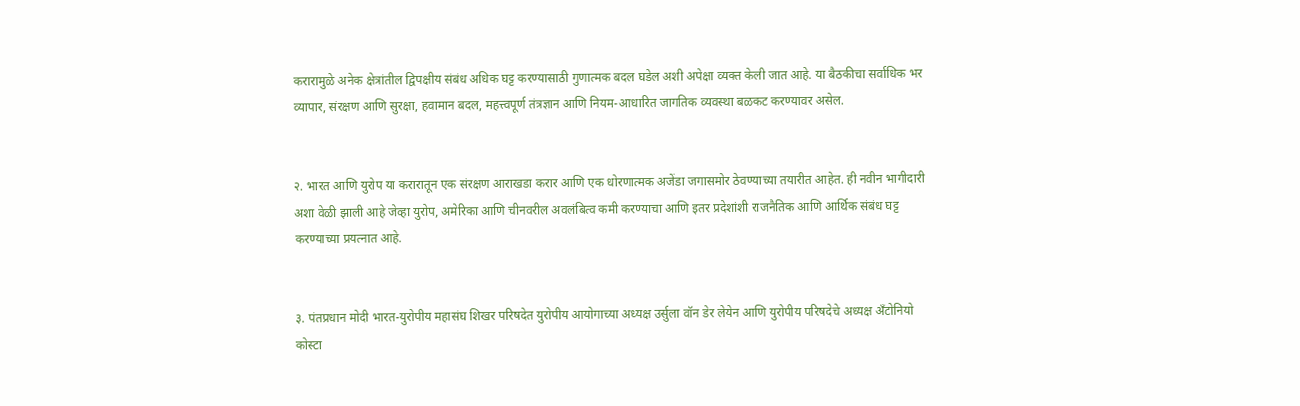करारामुळे अनेक क्षेत्रांतील द्विपक्षीय संबंध अधिक घट्ट करण्यासाठी गुणात्मक बदल घडेल अशी अपेक्षा व्यक्त केली जात आहे. या बैठकीचा सर्वाधिक भर व्यापार, संरक्षण आणि सुरक्षा, हवामान बदल, महत्त्वपूर्ण तंत्रज्ञान आणि नियम-आधारित जागतिक व्यवस्था बळकट करण्यावर असेल.


२. भारत आणि युरोप या करारातून एक संरक्षण आराखडा करार आणि एक धोरणात्मक अजेंडा जगासमोर ठेवण्याच्या तयारीत आहेत. ही नवीन भागीदारी अशा वेळी झाली आहे जेव्हा युरोप, अमेरिका आणि चीनवरील अवलंबित्व कमी करण्याचा आणि इतर प्रदेशांशी राजनैतिक आणि आर्थिक संबंध घट्ट करण्याच्या प्रयत्नात आहे.


३. पंतप्रधान मोदी भारत-युरोपीय महासंघ शिखर परिषदेत युरोपीय आयोगाच्या अध्यक्ष उर्सुला वॉन डेर लेयेन आणि युरोपीय परिषदेचे अध्यक्ष अँटोनियो कोस्टा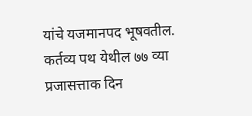यांचे यजमानपद भूषवतील. कर्तव्य पथ येथील ७७ व्या प्रजासत्ताक दिन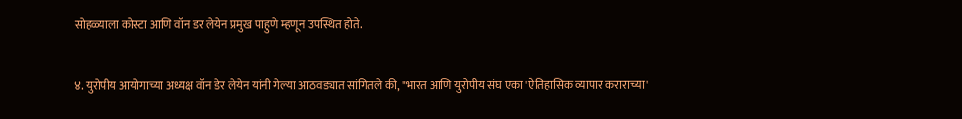सोहळ्याला कोस्टा आणि वॉन डर लेयेन प्रमुख पाहुणे म्हणून उपस्थित होते.


४. युरोपीय आयोगाच्या अध्यक्ष वॉन डेर लेयेन यांनी गेल्या आठवड्यात सांगितले की, "भारत आणि युरोपीय संघ एका 'ऐतिहासिक व्यापार कराराच्या'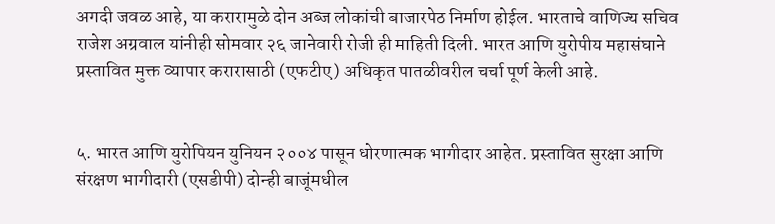अगदी जवळ आहे, या करारामुळे दोन अब्ज लोकांची बाजारपेठ निर्माण होईल. भारताचे वाणिज्य सचिव राजेश अग्रवाल यांनीही सोमवार २६ जानेवारी रोजी ही माहिती दिली. भारत आणि युरोपीय महासंघाने प्रस्तावित मुक्त व्यापार करारासाठी (एफटीए) अधिकृत पातळीवरील चर्चा पूर्ण केली आहे.


५. भारत आणि युरोपियन युनियन २००४ पासून धोरणात्मक भागीदार आहेत. प्रस्तावित सुरक्षा आणि संरक्षण भागीदारी (एसडीपी) दोन्ही बाजूंमधील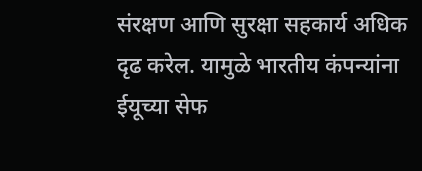संरक्षण आणि सुरक्षा सहकार्य अधिक दृढ करेल. यामुळे भारतीय कंपन्यांना ईयूच्या सेफ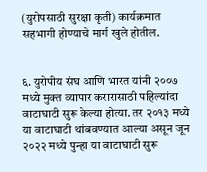(युरोपसाठी सुरक्षा कृती) कार्यक्रमात सहभागी होण्याचे मार्ग खुले होतील.


६. युरोपीय संघ आणि भारत यांनी २००७ मध्ये मुक्त व्यापार करारासाठी पहिल्यांदा वाटाघाटी सुरू केल्या होत्या. तर २०१३ मध्ये या वाटाघाटी थांबवण्यात आल्या असून जून २०२२ मध्ये पुन्हा या वाटाघाटी सुरू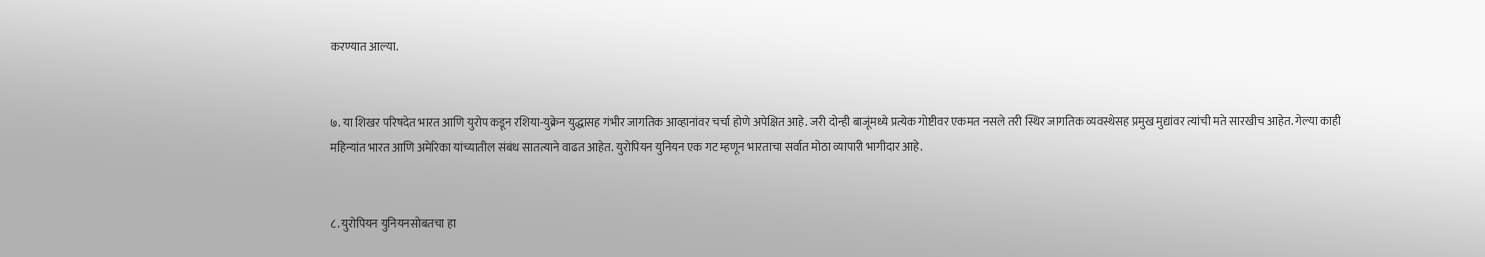करण्यात आल्या.


७. या शिखर परिषदेत भारत आणि युरोप कडून रशिया-युक्रेन युद्धासह गंभीर जागतिक आव्हानांवर चर्चा होणे अपेक्षित आहे. जरी दोन्ही बाजूंमध्ये प्रत्येक गोष्टीवर एकमत नसले तरी स्थिर जागतिक व्यवस्थेसह प्रमुख मुद्यांवर त्यांची मते सारखीच आहेत. गेल्या काही महिन्यांत भारत आणि अमेरिका यांच्यातील संबंध सातत्याने वाढत आहेत. युरोपियन युनियन एक गट म्हणून भारताचा सर्वात मोठा व्यापारी भागीदार आहे.


८. युरोपियन युनियनसोबतचा हा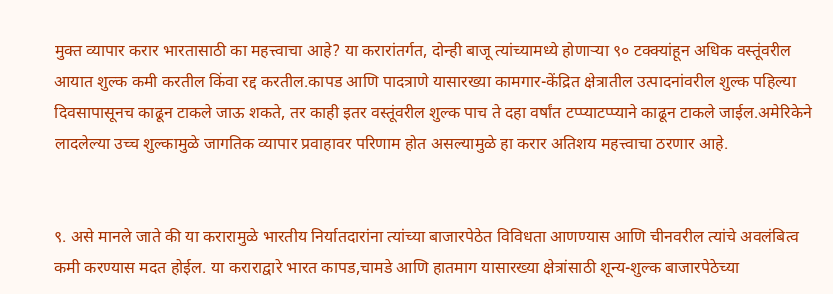मुक्त व्यापार करार भारतासाठी का महत्त्वाचा आहे? या करारांतर्गत, दोन्ही बाजू त्यांच्यामध्ये होणाऱ्या ९० टक्क्यांहून अधिक वस्तूंवरील आयात शुल्क कमी करतील किंवा रद्द करतील.कापड आणि पादत्राणे यासारख्या कामगार-केंद्रित क्षेत्रातील उत्पादनांवरील शुल्क पहिल्या दिवसापासूनच काढून टाकले जाऊ शकते, तर काही इतर वस्तूंवरील शुल्क पाच ते दहा वर्षांत टप्प्याटप्प्याने काढून टाकले जाईल.अमेरिकेने लादलेल्या उच्च शुल्कामुळे जागतिक व्यापार प्रवाहावर परिणाम होत असल्यामुळे हा करार अतिशय महत्त्वाचा ठरणार आहे.


९. असे मानले जाते की या करारामुळे भारतीय निर्यातदारांना त्यांच्या बाजारपेठेत विविधता आणण्यास आणि चीनवरील त्यांचे अवलंबित्व कमी करण्यास मदत होईल. या कराराद्वारे भारत कापड,चामडे आणि हातमाग यासारख्या क्षेत्रांसाठी शून्य-शुल्क बाजारपेठेच्या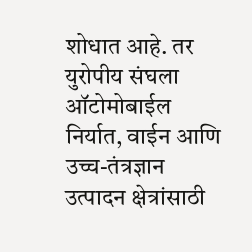शोधात आहे. तर युरोपीय संघला ऑटोमोबाईल निर्यात, वाईन आणि उच्च-तंत्रज्ञान उत्पादन क्षेत्रांसाठी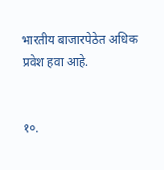भारतीय बाजारपेठेत अधिक प्रवेश हवा आहे.


१०.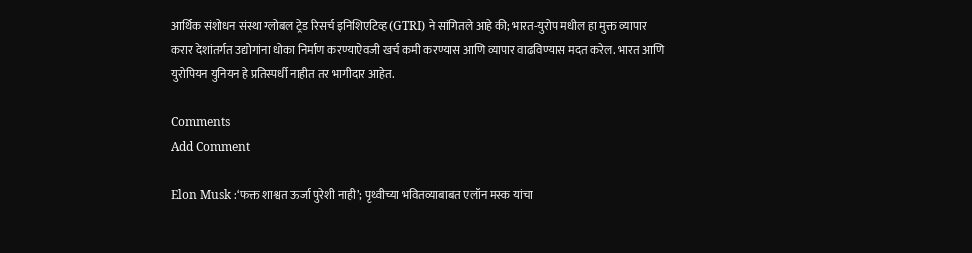आर्थिक संशोधन संस्था ग्लोबल ट्रेड रिसर्च इनिशिएटिव्ह (GTRI) ने सांगितले आहे की; भारत-युरोप मधील हा मुक्त व्यापार करार देशांतर्गत उद्योगांना धोका निर्माण करण्याऐवजी खर्च कमी करण्यास आणि व्यापार वाढविण्यास मदत करेल. भारत आणि युरोपियन युनियन हे प्रतिस्पर्धी नाहीत तर भागीदार आहेत.

Comments
Add Comment

Elon Musk :‘फक्त शाश्वत ऊर्जा पुरेशी नाही’; पृथ्वीच्या भवितव्याबाबत एलॉन मस्क यांचा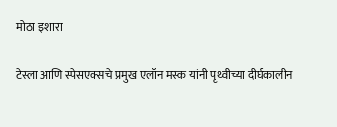मोठा इशारा

टेस्ला आणि स्पेसएक्सचे प्रमुख एलॉन मस्क यांनी पृथ्वीच्या दीर्घकालीन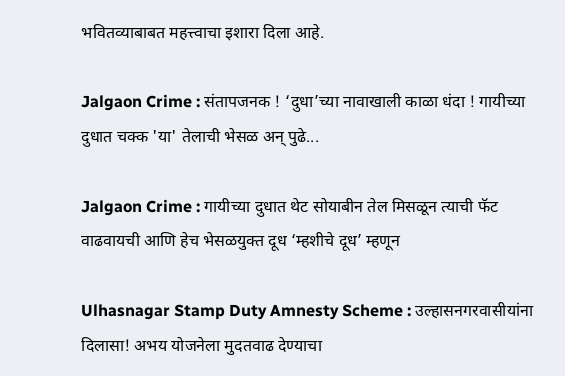भवितव्याबाबत महत्त्वाचा इशारा दिला आहे.

Jalgaon Crime : संतापजनक ! ‘दुधा’च्या नावाखाली काळा धंदा ! गायीच्या दुधात चक्क 'या' तेलाची भेसळ अन् पुढे...

Jalgaon Crime : गायीच्या दुधात थेट सोयाबीन तेल मिसळून त्याची फॅट वाढवायची आणि हेच भेसळयुक्त दूध ‘म्हशीचे दूध’ म्हणून

Ulhasnagar Stamp Duty Amnesty Scheme : उल्हासनगरवासीयांना दिलासा! अभय योजनेला मुदतवाढ देण्याचा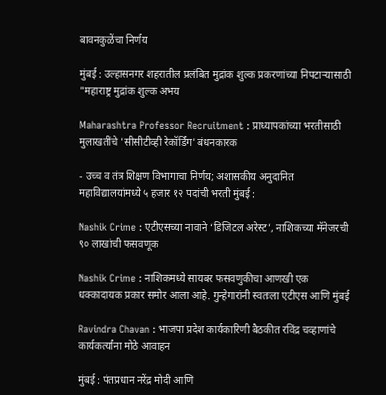बावनकुळेंचा निर्णय

मुंबई : उल्हासनगर शहरातील प्रलंबित मुद्रांक शुल्क प्रकरणांच्या निपटाऱ्यासाठी "महाराष्ट्र मुद्रांक शुल्क अभय

Maharashtra Professor Recruitment : प्राध्यापकांच्या भरतीसाठी मुलाखतींचे 'सीसीटीव्ही रेकॉर्डिंग' बंधनकारक

- उच्च व तंत्र शिक्षण विभागाचा निर्णय; अशासकीय अनुदानित महाविद्यालयांमध्ये ५ हजार १२ पदांची भरती मुंबई :

Nashik Crime : एटीएसच्या नावाने ‘डिजिटल अरेस्ट’, नाशिकच्या मॅनेजरची ९० लाखांची फसवणूक

Nashik Crime : नाशिकमध्ये सायबर फसवणुकीचा आणखी एक धक्कादायक प्रकार समोर आला आहे. गुन्हेगारांनी स्वतःला एटीएस आणि मुंबई

Ravindra Chavan : भाजपा प्रदेश कार्यकारिणी बैठकीत रविंद्र चव्हाणांचे कार्यकर्त्यांना मोठे आवाहन

मुंबई : पंतप्रधान नरेंद्र मोदी आणि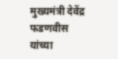मुख्यमंत्री देवेंद्र फडणवीस यांच्या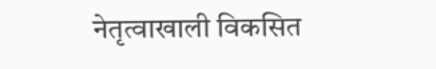नेतृत्वाखाली विकसित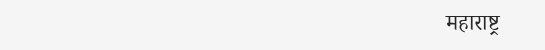महाराष्ट्र